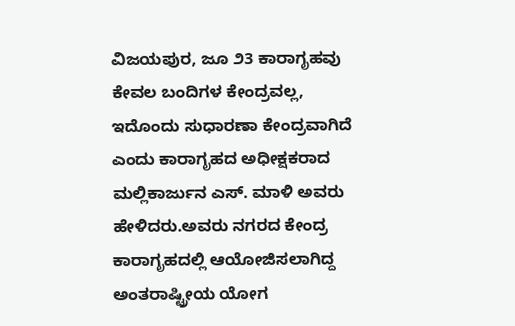ವಿಜಯಪುರ, ಜೂ ೨3 ಕಾರಾಗೃಹವು ಕೇವಲ ಬಂದಿಗಳ ಕೇಂದ್ರವಲ್ಲ, ಇದೊಂದು ಸುಧಾರಣಾ ಕೇಂದ್ರವಾಗಿದೆ ಎಂದು ಕಾರಾಗೃಹದ ಅಧೀಕ್ಷಕರಾದ ಮಲ್ಲಿಕಾರ್ಜುನ ಎಸ್. ಮಾಳಿ ಅವರು ಹೇಳಿದರು.ಅವರು ನಗರದ ಕೇಂದ್ರ ಕಾರಾಗೃಹದಲ್ಲಿ ಆಯೋಜಿಸಲಾಗಿದ್ದ ಅಂತರಾಷ್ಟ್ರೀಯ ಯೋಗ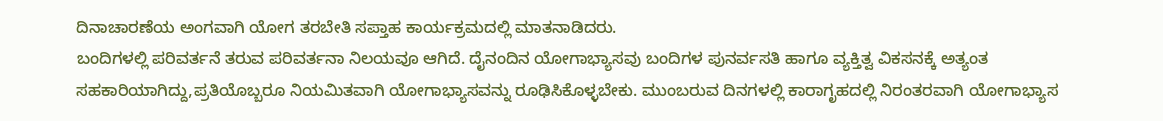ದಿನಾಚಾರಣೆಯ ಅಂಗವಾಗಿ ಯೋಗ ತರಬೇತಿ ಸಪ್ತಾಹ ಕಾರ್ಯಕ್ರಮದಲ್ಲಿ ಮಾತನಾಡಿದರು.
ಬಂದಿಗಳಲ್ಲಿ ಪರಿವರ್ತನೆ ತರುವ ಪರಿವರ್ತನಾ ನಿಲಯವೂ ಆಗಿದೆ. ದೈನಂದಿನ ಯೋಗಾಭ್ಯಾಸವು ಬಂದಿಗಳ ಪುನರ್ವಸತಿ ಹಾಗೂ ವ್ಯಕ್ತಿತ್ವ ವಿಕಸನಕ್ಕೆ ಅತ್ಯಂತ ಸಹಕಾರಿಯಾಗಿದ್ದು,ಪ್ರತಿಯೊಬ್ಬರೂ ನಿಯಮಿತವಾಗಿ ಯೋಗಾಭ್ಯಾಸವನ್ನು ರೂಢಿಸಿಕೊಳ್ಳಬೇಕು. ಮುಂಬರುವ ದಿನಗಳಲ್ಲಿ ಕಾರಾಗೃಹದಲ್ಲಿ ನಿರಂತರವಾಗಿ ಯೋಗಾಭ್ಯಾಸ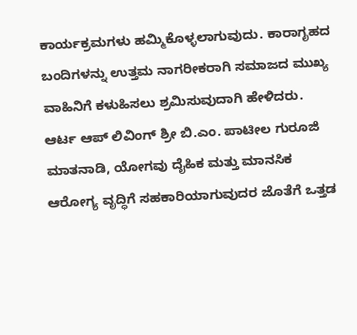ಕಾರ್ಯಕ್ರಮಗಳು ಹಮ್ಮಿಕೊಳ್ಳಲಾಗುವುದು. ಕಾರಾಗೃಹದ ಬಂದಿಗಳನ್ನು ಉತ್ತಮ ನಾಗರೀಕರಾಗಿ ಸಮಾಜದ ಮುಖ್ಯ ವಾಹಿನಿಗೆ ಕಳುಹಿಸಲು ಶ್ರಮಿಸುವುದಾಗಿ ಹೇಳಿದರು.
ಆರ್ಟ ಆಪ್ ಲಿವಿಂಗ್ ಶ್ರೀ ಬಿ.ಎಂ. ಪಾಟೀಲ ಗುರೂಜಿ ಮಾತನಾಡಿ, ಯೋಗವು ದೈಹಿಕ ಮತ್ತು ಮಾನಸಿಕ ಆರೋಗ್ಯ ವೃದ್ಧಿಗೆ ಸಹಕಾರಿಯಾಗುವುದರ ಜೊತೆಗೆ ಒತ್ತಡ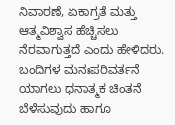ನಿವಾರಣೆ, ಏಕಾಗ್ರತೆ ಮತ್ತು ಆತ್ಮವಿಶ್ವಾಸ ಹೆಚ್ಚಿಸಲು ನೆರವಾಗುತ್ತದೆ ಎಂದು ಹೇಳಿದರು. ಬಂದಿಗಳ ಮನಃಪರಿವರ್ತನೆ ಯಾಗಲು ಧನಾತ್ಮಕ ಚಿಂತನೆ ಬೆಳೆಸುವುದು ಹಾಗೂ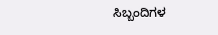ಸಿಬ್ಬಂದಿಗಳ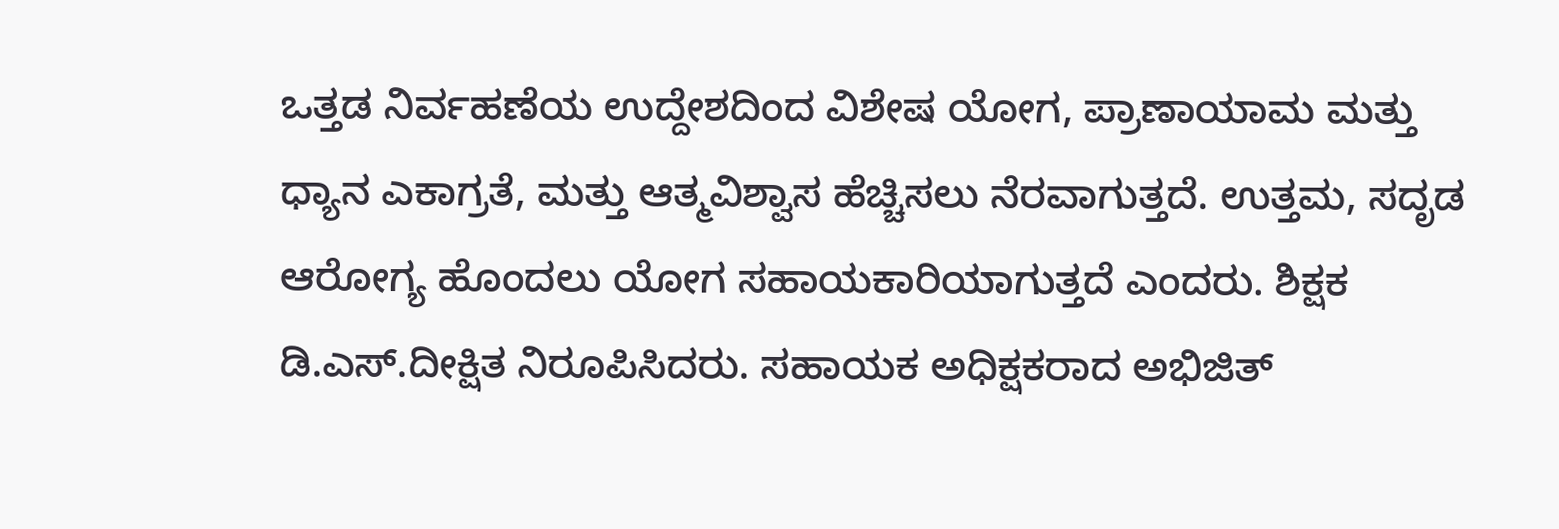ಒತ್ತಡ ನಿರ್ವಹಣೆಯ ಉದ್ದೇಶದಿಂದ ವಿಶೇಷ ಯೋಗ, ಪ್ರಾಣಾಯಾಮ ಮತ್ತು ಧ್ಯಾನ ಎಕಾಗ್ರತೆ, ಮತ್ತು ಆತ್ಮವಿಶ್ವಾಸ ಹೆಚ್ಚಿಸಲು ನೆರವಾಗುತ್ತದೆ. ಉತ್ತಮ, ಸದೃಡ ಆರೋಗ್ಯ ಹೊಂದಲು ಯೋಗ ಸಹಾಯಕಾರಿಯಾಗುತ್ತದೆ ಎಂದರು. ಶಿಕ್ಷಕ ಡಿ.ಎಸ್.ದೀಕ್ಷಿತ ನಿರೂಪಿಸಿದರು. ಸಹಾಯಕ ಅಧಿಕ್ಷಕರಾದ ಅಭಿಜಿತ್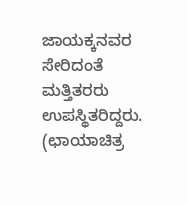ಜಾಯಕ್ಕನವರ ಸೇರಿದಂತೆ ಮತ್ತಿತರರು ಉಪಸ್ಥಿತರಿದ್ದರು.
(ಛಾಯಾಚಿತ್ರ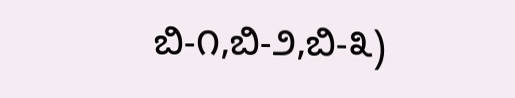ಬಿ-೧,ಬಿ-೨,ಬಿ-೩)